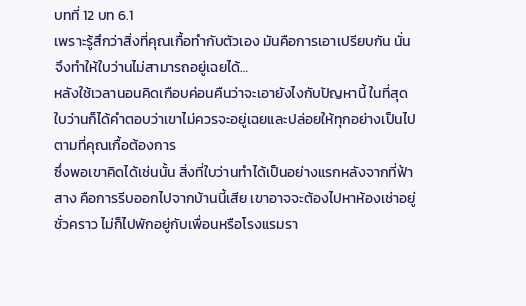บทที่ 12 บท 6.1
เพราะรู้สึกว่าสิ่งที่คุณเกื้อทำกับตัวเอง มันคือการเอาเปรียบกัน นั่นจึงทำให้ใบว่านไม่สามารถอยู่เฉยได้…
หลังใช้เวลานอนคิดเกือบค่อนคืนว่าจะเอายังไงกับปัญหานี้ ในที่สุดใบว่านก็ได้คำตอบว่าเขาไม่ควรจะอยู่เฉยและปล่อยให้ทุกอย่างเป็นไปตามที่คุณเกื้อต้องการ
ซึ่งพอเขาคิดได้เช่นนั้น สิ่งที่ใบว่านทำได้เป็นอย่างแรกหลังจากที่ฟ้าสาง คือการรีบออกไปจากบ้านนี้เสีย เขาอาจจะต้องไปหาห้องเช่าอยู่ชั่วคราว ไม่ก็ไปพักอยู่กับเพื่อนหรือโรงแรมรา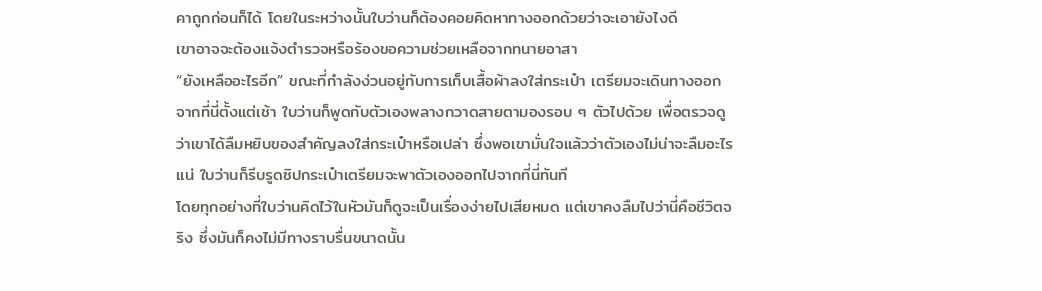คาถูกก่อนก็ได้ โดยในระหว่างนั้นใบว่านก็ต้องคอยคิดหาทางออกด้วยว่าจะเอายังไงดี
เขาอาจจะต้องแจ้งตำรวจหรือร้องขอความช่วยเหลือจากทนายอาสา
“ยังเหลืออะไรอีก” ขณะที่กำลังง่วนอยู่กับการเก็บเสื้อผ้าลงใส่กระเป๋า เตรียมจะเดินทางออกจากที่นี่ตั้งแต่เช้า ใบว่านก็พูดกับตัวเองพลางกวาดสายตามองรอบ ๆ ตัวไปด้วย เพื่อตรวจดูว่าเขาได้ลืมหยิบของสำคัญลงใส่กระเป๋าหรือเปล่า ซึ่งพอเขามั่นใจแล้วว่าตัวเองไม่น่าจะลืมอะไรแน่ ใบว่านก็รีบรูดซิปกระเป๋าเตรียมจะพาตัวเองออกไปจากที่นี่ทันที
โดยทุกอย่างที่ใบว่านคิดไว้ในหัวมันก็ดูจะเป็นเรื่องง่ายไปเสียหมด แต่เขาคงลืมไปว่านี่คือชีวิตจริง ซึ่งมันก็คงไม่มีทางราบรื่นขนาดนั้น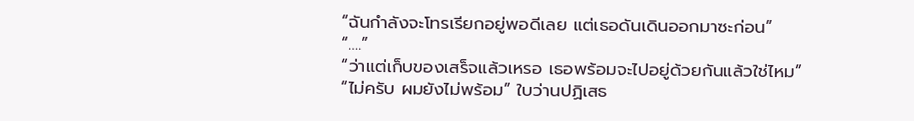“ฉันกำลังจะโทรเรียกอยู่พอดีเลย แต่เธอดันเดินออกมาซะก่อน”
“….”
“ว่าแต่เก็บของเสร็จแล้วเหรอ เธอพร้อมจะไปอยู่ด้วยกันแล้วใช่ไหม”
“ไม่ครับ ผมยังไม่พร้อม” ใบว่านปฏิเสธ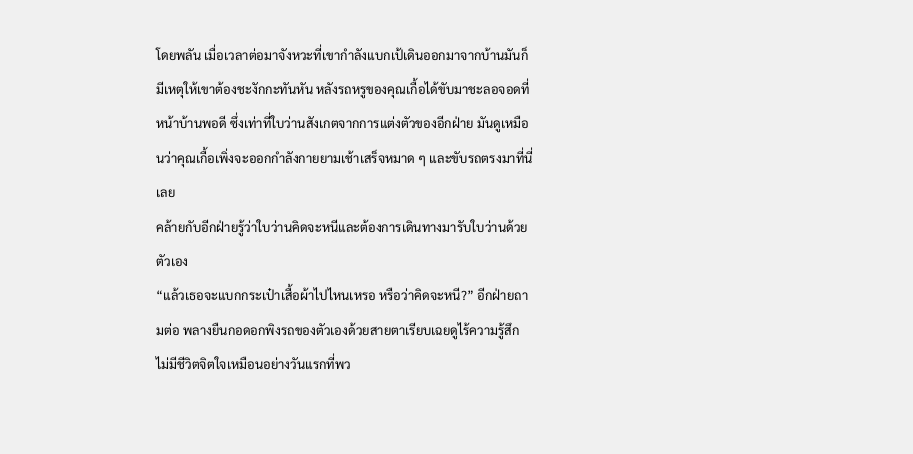โดยพลัน เมื่อเวลาต่อมาจังหวะที่เขากำลังแบกเป้เดินออกมาจากบ้านมันก็มีเหตุให้เขาต้องชะงักกะทันหัน หลังรถหรูของคุณเกื้อได้ขับมาชะลอจอดที่หน้าบ้านพอดี ซึ่งเท่าที่ใบว่านสังเกตจากการแต่งตัวของอีกฝ่าย มันดูเหมือนว่าคุณเกื้อเพิ่งจะออกกำลังกายยามเช้าเสร็จหมาด ๆ และขับรถตรงมาที่นี่เลย
คล้ายกับอีกฝ่ายรู้ว่าใบว่านคิดจะหนีและต้องการเดินทางมารับใบว่านด้วยตัวเอง
“แล้วเธอจะแบกกระเป๋าเสื้อผ้าไปไหนเหรอ หรือว่าคิดจะหนี?” อีกฝ่ายถามต่อ พลางยืนกอดอกพิงรถของตัวเองด้วยสายตาเรียบเฉยดูไร้ความรู้สึก ไม่มีชีวิตจิตใจเหมือนอย่างวันแรกที่พว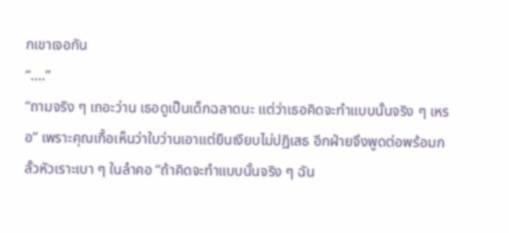กเขาเจอกัน
“….”
“ถามจริง ๆ เถอะว่าน เธอดูเป็นเด็กฉลาดนะ แต่ว่าเธอคิดจะทำแบบนั้นจริง ๆ เหรอ” เพราะคุณเกื้อเห็นว่าใบว่านเอาแต่ยืนเงียบไม่ปฏิเสธ อีกฝ่ายจึงพูดต่อพร้อมกลั้วหัวเราะเบา ๆ ในลำคอ “ถ้าคิดจะทำแบบนั้นจริง ๆ ฉัน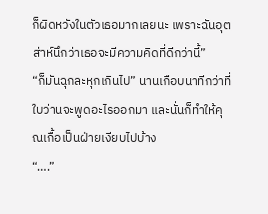ก็ผิดหวังในตัวเธอมากเลยนะ เพราะฉันอุตส่าห์นึกว่าเธอจะมีความคิดที่ดีกว่านี้”
“ก็มันฉุกละหุกเกินไป” นานเกือบนาทีกว่าที่ใบว่านจะพูดอะไรออกมา และนั่นก็ทำให้คุณเกื้อเป็นฝ่ายเงียบไปบ้าง
“….”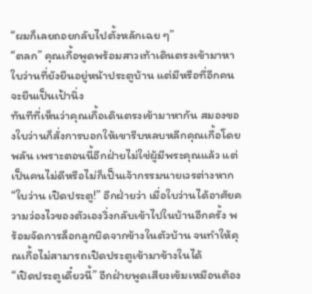“ผมก็เลยถอยกลับไปตั้งหลักเฉย ๆ”
“ตลก” คุณเกื้อพูดพร้อมสาวเท้าเดินตรงเข้ามาหาใบว่านที่ยังยืนอยู่หน้าประตูบ้าน แต่มีหรือที่อีกคนจะยืนเป็นเป้านิ่ง
ทันทีที่เห็นว่าคุณเกื้อเดินตรงเข้ามาหากัน สมองของใบว่านก็สั่งการบอกให้เขารีบหลบหลีกคุณเกื้อโดยพลัน เพราะตอนนี้อีกฝ่ายไม่ใช่ผู้มีพระคุณแล้ว แต่เป็นคนไม่ดีหรือไม่ก็เป็นเจ้ากรรมนายเวรต่างหาก
“ใบว่าน เปิดประตู!” อีกฝ่ายว่า เมื่อใบว่านได้อาศัยความว่องไวของตัวเองวิ่งกลับเข้าไปในบ้านอีกครั้ง พร้อมจัดการล็อกลูกบิดจากข้างในตัวบ้าน จนทำให้คุณเกื้อไม่สามารถเปิดประตูเข้ามาข้างในได้
“เปิดประตูเดี๋ยวนี้” อีกฝ่ายพูดเสียงเข้มเหมือนต้อง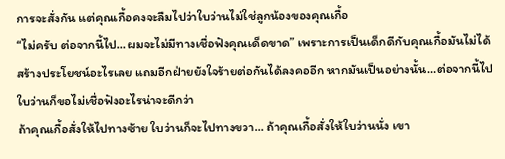การจะสั่งกัน แต่คุณเกื้อคงจะลืมไปว่าใบว่านไม่ใช่ลูกน้องของคุณเกื้อ
“ไม่ครับ ต่อจากนี้ไป…ผมจะไม่มีทางเชื่อฟังคุณเด็ดขาด” เพราะการเป็นเด็กดีกับคุณเกื้อมันไม่ได้สร้างประโยชน์อะไรเลย แถมอีกฝ่ายยังใจร้ายต่อกันได้ลงคออีก หากมันเป็นอย่างนั้น…ต่อจากนี้ไปใบว่านก็ขอไม่เชื่อฟังอะไรน่าจะดีกว่า
ถ้าคุณเกื้อสั่งให้ไปทางซ้าย ใบว่านก็จะไปทางขวา… ถ้าคุณเกื้อสั่งให้ใบว่านนั่ง เขา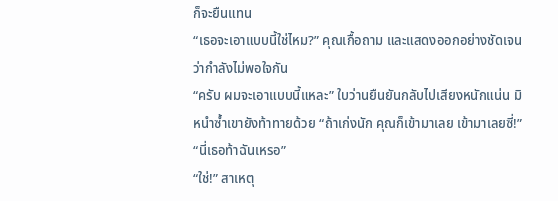ก็จะยืนแทน
“เธอจะเอาแบบนี้ใช่ไหม?” คุณเกื้อถาม และแสดงออกอย่างชัดเจนว่ากำลังไม่พอใจกัน
“ครับ ผมจะเอาแบบนี้แหละ” ใบว่านยืนยันกลับไปเสียงหนักแน่น มิหนำซ้ำเขายังท้าทายด้วย “ถ้าเก่งนัก คุณก็เข้ามาเลย เข้ามาเลยซี่!”
“นี่เธอท้าฉันเหรอ”
“ใช่!” สาเหตุ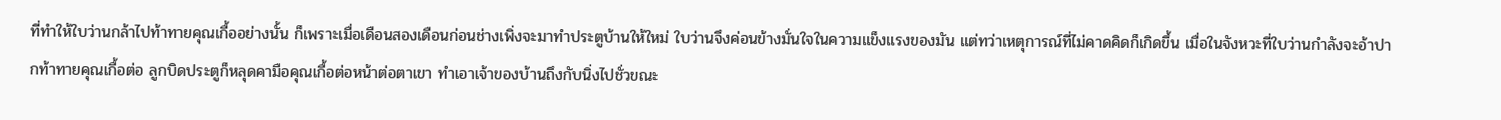ที่ทำให้ใบว่านกล้าไปท้าทายคุณเกื้ออย่างนั้น ก็เพราะเมื่อเดือนสองเดือนก่อนช่างเพิ่งจะมาทำประตูบ้านให้ใหม่ ใบว่านจึงค่อนข้างมั่นใจในความแข็งแรงของมัน แต่ทว่าเหตุการณ์ที่ไม่คาดคิดก็เกิดขึ้น เมื่อในจังหวะที่ใบว่านกำลังจะอ้าปากท้าทายคุณเกื้อต่อ ลูกบิดประตูก็หลุดคามือคุณเกื้อต่อหน้าต่อตาเขา ทำเอาเจ้าของบ้านถึงกับนิ่งไปชั่วขณะ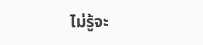ไม่รู้จะ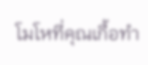โมโหที่คุณเกื้อทำ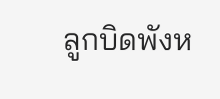ลูกบิดพังห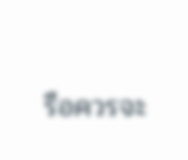รือควรจะ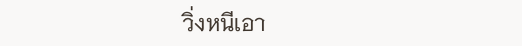วิ่งหนีเอา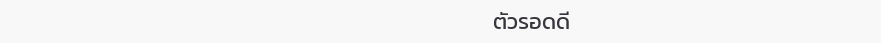ตัวรอดดี